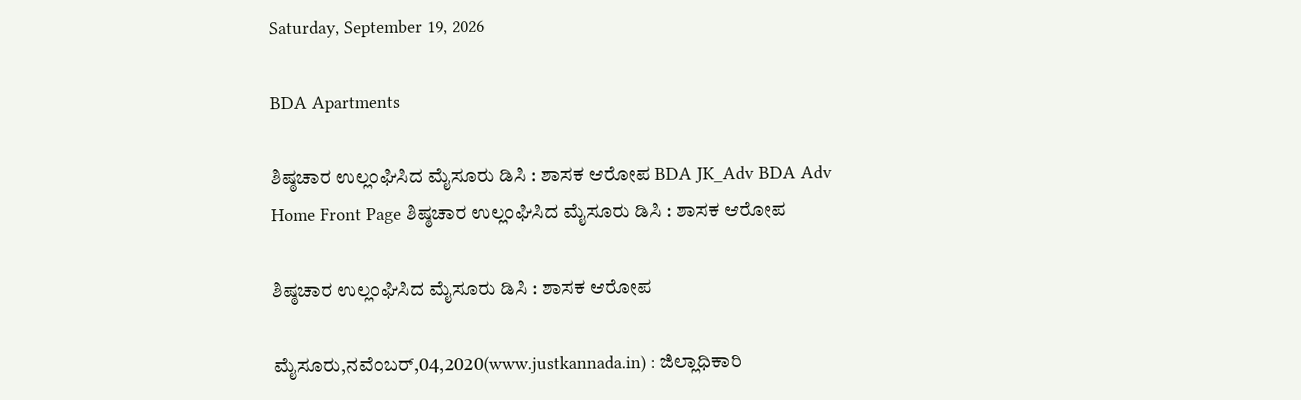Saturday, September 19, 2026

BDA Apartments

ಶಿಷ್ಠಚಾರ ಉಲ್ಲಂಘಿಸಿದ ಮೈಸೂರು ಡಿಸಿ : ಶಾಸಕ ಆರೋಪ BDA JK_Adv BDA Adv
Home Front Page ಶಿಷ್ಠಚಾರ ಉಲ್ಲಂಘಿಸಿದ ಮೈಸೂರು ಡಿಸಿ : ಶಾಸಕ ಆರೋಪ

ಶಿಷ್ಠಚಾರ ಉಲ್ಲಂಘಿಸಿದ ಮೈಸೂರು ಡಿಸಿ : ಶಾಸಕ ಆರೋಪ

ಮೈಸೂರು,ನವೆಂಬರ್,04,2020(www.justkannada.in) : ಜಿಲ್ಲಾಧಿಕಾರಿ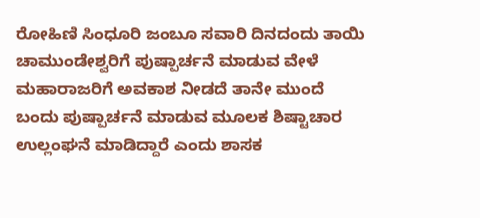ರೋಹಿಣಿ ಸಿಂಧೂರಿ ಜಂಬೂ ಸವಾರಿ ದಿನದಂದು ತಾಯಿ ಚಾಮುಂಡೇಶ್ವರಿಗೆ ಪುಷ್ಪಾರ್ಚನೆ ಮಾಡುವ ವೇಳೆ ಮಹಾರಾಜರಿಗೆ ಅವಕಾಶ ನೀಡದೆ ತಾನೇ ಮುಂದೆ ಬಂದು ಪುಷ್ಪಾರ್ಚನೆ ಮಾಡುವ ಮೂಲಕ ಶಿಷ್ಟಾಚಾರ ಉಲ್ಲಂಘನೆ ಮಾಡಿದ್ದಾರೆ ಎಂದು ಶಾಸಕ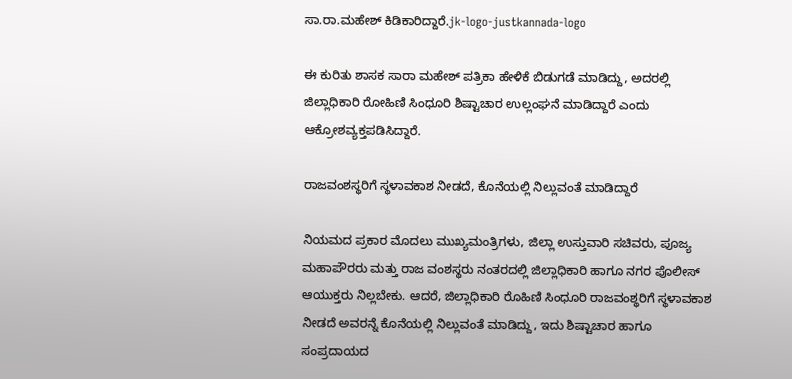ಸಾ.ರಾ.ಮಹೇಶ್ ಕಿಡಿಕಾರಿದ್ದಾರೆ.jk-logo-justkannada-logo

ಈ ಕುರಿತು ಶಾಸಕ ಸಾರಾ ಮಹೇಶ್ ಪತ್ರಿಕಾ ಹೇಳಿಕೆ ಬಿಡುಗಡೆ ಮಾಡಿದ್ದು, ಅದರಲ್ಲಿ ಜಿಲ್ಲಾಧಿಕಾರಿ ರೋಹಿಣಿ ಸಿಂಧೂರಿ ಶಿಷ್ಟಾಚಾರ ಉಲ್ಲಂಘನೆ ಮಾಡಿದ್ದಾರೆ ಎಂದು ಆಕ್ರೋಶವ್ಯಕ್ತಪಡಿಸಿದ್ದಾರೆ.

ರಾಜವಂಶಸ್ಥರಿಗೆ ಸ್ಥಳಾವಕಾಶ ನೀಡದೆ, ಕೊನೆಯಲ್ಲಿ ನಿಲ್ಲುವಂತೆ ಮಾಡಿದ್ದಾರೆ

ನಿಯಮದ ಪ್ರಕಾರ ಮೊದಲು ಮುಖ್ಯಮಂತ್ರಿಗಳು, ಜಿಲ್ಲಾ ಉಸ್ತುವಾರಿ ಸಚಿವರು, ಪೂಜ್ಯ ಮಹಾಪೌರರು ಮತ್ತು ರಾಜ ವಂಶಸ್ಥರು ನಂತರದಲ್ಲಿ ಜಿಲ್ಲಾಧಿಕಾರಿ ಹಾಗೂ ನಗರ ಪೊಲೀಸ್ ಆಯುಕ್ತರು ನಿಲ್ಲಬೇಕು. ಆದರೆ, ಜಿಲ್ಲಾಧಿಕಾರಿ ರೊಹಿಣಿ ಸಿಂಧೂರಿ ರಾಜವಂಶ್ಥರಿಗೆ ಸ್ಥಳಾವಕಾಶ ನೀಡದೆ ಅವರನ್ನೆ ಕೊನೆಯಲ್ಲಿ ನಿಲ್ಲುವಂತೆ ಮಾಡಿದ್ದು, ಇದು ಶಿಷ್ಟಾಚಾರ ಹಾಗೂ ಸಂಪ್ರದಾಯದ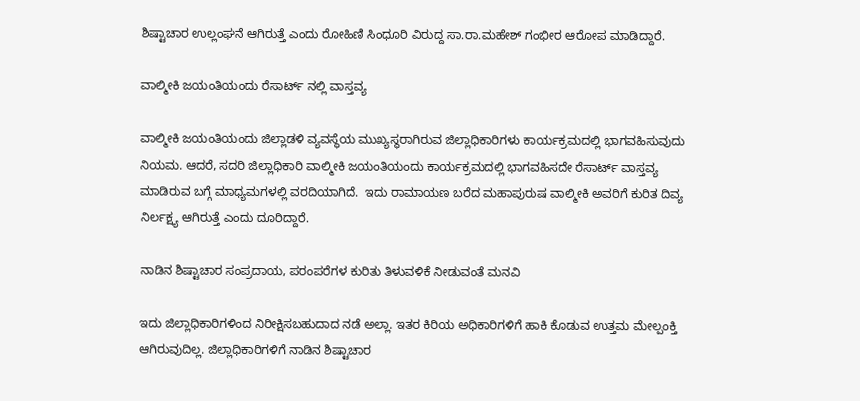ಶಿಷ್ಟಾಚಾರ ಉಲ್ಲಂಘನೆ ಆಗಿರುತ್ತೆ ಎಂದು ರೋಹಿಣಿ ಸಿಂಧೂರಿ ವಿರುದ್ದ ಸಾ.ರಾ.ಮಹೇಶ್ ಗಂಭೀರ ಆರೋಪ ಮಾಡಿದ್ದಾರೆ.

ವಾಲ್ಮೀಕಿ ಜಯಂತಿಯಂದು ರೆಸಾರ್ಟ್ ನಲ್ಲಿ ವಾಸ್ತವ್ಯ

ವಾಲ್ಮೀಕಿ ಜಯಂತಿಯಂದು ಜಿಲ್ಲಾಡಳಿ ವ್ಯವಸ್ಥೆಯ ಮುಖ್ಯಸ್ಥರಾಗಿರುವ ಜಿಲ್ಲಾಧಿಕಾರಿಗಳು ಕಾರ್ಯಕ್ರಮದಲ್ಲಿ ಭಾಗವಹಿಸುವುದು ನಿಯಮ. ಆದರೆ, ಸದರಿ ಜಿಲ್ಲಾಧಿಕಾರಿ ವಾಲ್ಮೀಕಿ ಜಯಂತಿಯಂದು ಕಾರ್ಯಕ್ರಮದಲ್ಲಿ ಭಾಗವಹಿಸದೇ ರೆಸಾರ್ಟ್ ವಾಸ್ತವ್ಯ ಮಾಡಿರುವ ಬಗ್ಗೆ ಮಾಧ್ಯಮಗಳಲ್ಲಿ ವರದಿಯಾಗಿದೆ.  ಇದು ರಾಮಾಯಣ ಬರೆದ ಮಹಾಪುರುಷ ವಾಲ್ಮೀಕಿ ಅವರಿಗೆ ಕುರಿತ ದಿವ್ಯ ನಿರ್ಲಕ್ಷ್ಯ ಆಗಿರುತ್ತೆ ಎಂದು ದೂರಿದ್ದಾರೆ.

ನಾಡಿನ ಶಿಷ್ಟಾಚಾರ ಸಂಪ್ರದಾಯ, ಪರಂಪರೆಗಳ ಕುರಿತು ತಿಳುವಳಿಕೆ ನೀಡುವಂತೆ ಮನವಿ

ಇದು ಜಿಲ್ಲಾಧಿಕಾರಿಗಳಿಂದ ನಿರೀಕ್ಷಿಸಬಹುದಾದ ನಡೆ ಅಲ್ಲಾ. ಇತರ ಕಿರಿಯ ಅಧಿಕಾರಿಗಳಿಗೆ ಹಾಕಿ ಕೊಡುವ ಉತ್ತಮ ಮೇಲ್ಪಂಕ್ತಿ ಆಗಿರುವುದಿಲ್ಲ. ಜಿಲ್ಲಾಧಿಕಾರಿಗಳಿಗೆ ನಾಡಿನ ಶಿಷ್ಟಾಚಾರ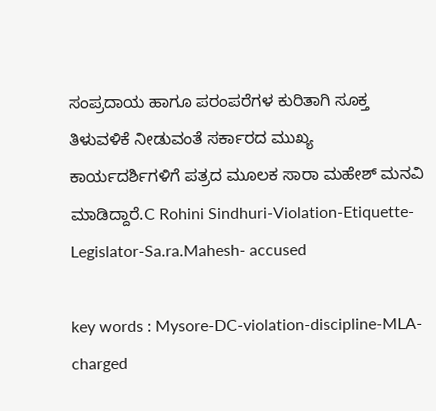ಸಂಪ್ರದಾಯ ಹಾಗೂ ಪರಂಪರೆಗಳ ಕುರಿತಾಗಿ ಸೂಕ್ತ ತಿಳುವಳಿಕೆ ನೀಡುವಂತೆ ಸರ್ಕಾರದ ಮುಖ್ಯ ಕಾರ್ಯದರ್ಶಿಗಳಿಗೆ ಪತ್ರದ ಮೂಲಕ ಸಾರಾ ಮಹೇಶ್ ಮನವಿ ಮಾಡಿದ್ದಾರೆ.C Rohini Sindhuri-Violation-Etiquette-Legislator-Sa.ra.Mahesh- accused

key words : Mysore-DC-violation-discipline-MLA-charged